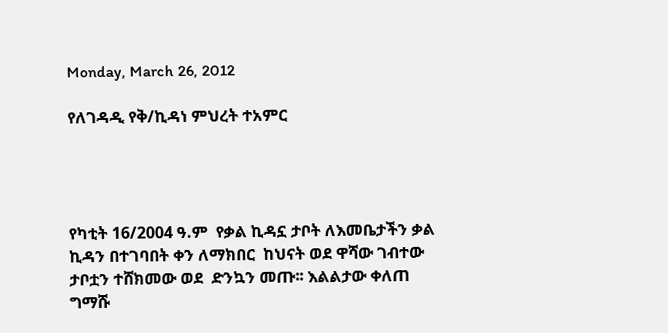Monday, March 26, 2012

የለገዳዲ የቅ/ኪዳነ ምህረት ተአምር




የካቲት 16/2004 ዓ.ም  የቃል ኪዳኗ ታቦት ለእመቤታችን ቃል ኪዳን በተገባበት ቀን ለማክበር  ከህናት ወደ ዋሻው ገብተው ታቦቷን ተሸክመው ወደ  ድንኳን መጡ፡፡ እልልታው ቀለጠ ግማሹ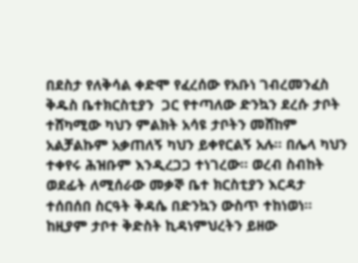በደስታ የለቅሳል ቀድሞ የፈረሰው የአቡነ ገብረመንፈስ ቅዱስ ቤተክርስቲያን  ጋር የተጣለው ድንኳን ደረሱ ታቦት ተሸካሚው ካህን ምልክት አሳዩ ታቦትን መሸከም አልቻልኩም አቃጠለኝ ካህን ይቀየርልኝ አሉ፡፡ በሌላ ካህን ተቀየሩ ሕዝቡም እንዲረጋጋ ተነገረው፡፡ ወረብ ስብከት ወደፊት ለሚሰራው መቃኞ ቤተ ክርስቲያን እርዳታ ተሰበሰበ ስርዓት ቅዳሴ በድንኳን ውስጥ ተከነወነ፡፡ ከዚያም ታቦተ ቅድስት ኪዳነምህረትን ይዘው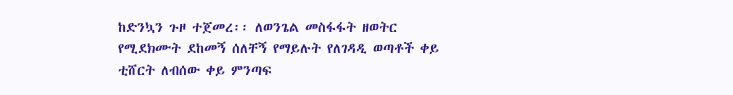ከድንኳን ጉዞ ተጀመረ፡፡ ለወንጌል መስፋፋት ዘወትር የሚደክሙት ደከመኝ ሰለቸኝ የማይሉት የለገዳዲ ወጣቶች ቀይ ቲሸርት ለብሰው ቀይ ምንጣፍ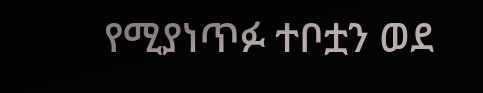የሚያነጥፉ ተቦቷን ወደ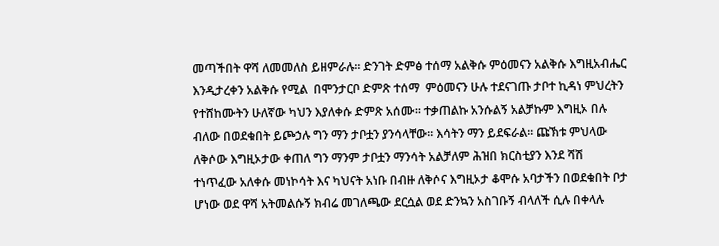መጣችበት ዋሻ ለመመለስ ይዘምራሉ፡፡ ድንገት ድምፅ ተሰማ አልቅሱ ምዕመናን አልቅሱ እግዚአብሔር እንዲታረቀን አልቅሱ የሚል  በሞንታርቦ ድምጽ ተሰማ  ምዕመናን ሁሉ ተደናገጡ ታቦተ ኪዳነ ምህረትን የተሸከሙትን ሁለኛው ካህን እያለቀሱ ድምጽ አሰሙ፡፡ ተቃጠልኩ አንሱልኝ አልቻኩም እግዚኦ በሉ ብለው በወደቁበት ይጮኃሉ ግን ማን ታቦቷን ያንሳላቸው፡፡ እሳትን ማን ይደፍራል፡፡ ጩኽቱ ምህላው ለቅሶው እግዚኦታው ቀጠለ ግን ማንም ታቦቷን ማንሳት አልቻለም ሕዝበ ክርስቲያን እንደ ሻሽ ተነጥፈው አለቀሱ መነኮሳት እና ካህናት አነቡ በብዙ ለቅሶና እግዚኦታ ቆሞሱ አባታችን በወደቁበት ቦታ ሆነው ወደ ዋሻ አትመልሱኝ ክብሬ መገለጫው ደርሷል ወደ ድንኳን አስገቡኝ ብላለች ሲሉ በቀላሉ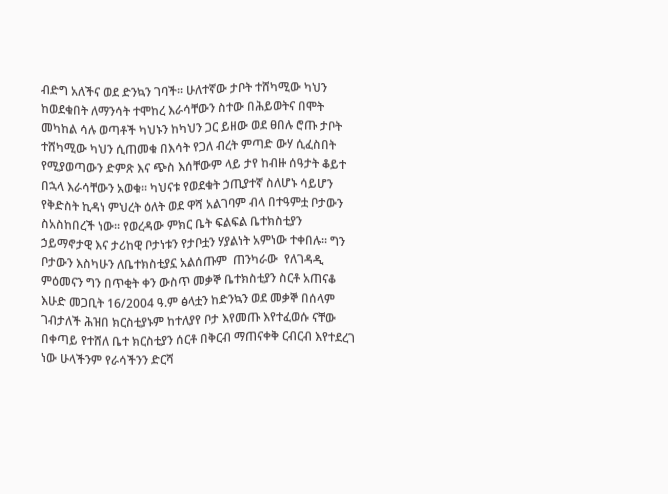ብድግ አለችና ወደ ድንኳን ገባች፡፡ ሁለተኛው ታቦት ተሸካሚው ካህን ከወደቁበት ለማንሳት ተሞከረ እራሳቸውን ስተው በሕይወትና በሞት መካከል ሳሉ ወጣቶች ካህኑን ከካህን ጋር ይዘው ወደ ፀበሉ ሮጡ ታቦት ተሸካሚው ካህን ሲጠመቁ በእሳት የጋለ ብረት ምጣድ ውሃ ሲፈስበት የሚያወጣውን ድምጽ እና ጭስ እሰቸውም ላይ ታየ ከብዙ ሰዓታት ቆይተ በኋላ እራሳቸውን አወቁ፡፡ ካህናቱ የወደቁት ኃጢያተኛ ስለሆኑ ሳይሆን የቅድስት ኪዳነ ምህረት ዕለት ወደ ዋሻ አልገባም ብላ በተዓምቷ ቦታውን ስአስከበረች ነው፡፡ የወረዳው ምክር ቤት ፍልፍል ቤተክስቲያን ኃይማኖታዊ እና ታሪከዊ ቦታነቱን የታቦቷን ሃያልነት አምነው ተቀበሉ፡፡ ግን ቦታውን እስካሁን ለቤተክስቲያኗ አልሰጡም  ጠንካራው  የለገዳዲ ምዕመናን ግን በጥቂት ቀን ውስጥ መቃኞ ቤተክስቲያን ስርቶ አጠናቆ እሁድ መጋቢት 16/2004 ዓ.ም ፅላቷን ከድንኳን ወደ መቃኞ በሰላም ገብታለች ሕዝበ ክርስቲያኑም ከተለያየ ቦታ እየመጡ እየተፈወሱ ናቸው  በቀጣይ የተሸለ ቤተ ክርስቲያን ሰርቶ በቅርብ ማጠናቀቅ ርብርብ እየተደረገ ነው ሁላችንም የራሳችንን ድርሻ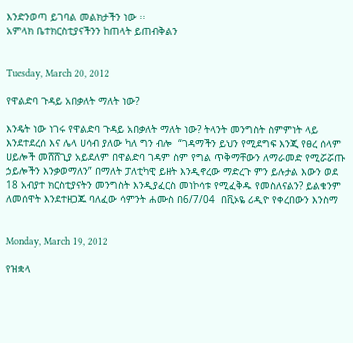እንድንወጣ ይገባል መልክታችን ነው ፡፡
አምላክ ቤተክርስቲያናችንን ከጠላት ይጠብቅልን


Tuesday, March 20, 2012

የዋልድባ ጉዳይ አበቃለት ማለት ነው?

እንዴት ነው ነገሩ የዋልድባ ጉዳይ አበቃለት ማለት ነው? ትላንት መንግስት ስምምነት ላይ እንደተደረሰ እና ሌላ ሀሳብ ያለው ካለ ግን ብሎ  “ገዳማችን ይህን የሚደግፍ እንጂ የፀረ ሰላም ሀይሎች መሸሸጊያ አይደለም በዋልድባ ገዳም ስም የግል ጥቅማቸውን ለማራመድ የሚሯሯጡ ኃይሎችን እንቃወማለን” በማለት ፓለቲካዊ ይዘት እንዲኖረው ማድረጉ ምን ይሉታል እውን ወደ 18 አብያተ ክርስቲያናትን መንግስት እንዲያፈርስ መነኮሳቱ የሚፈቅዱ የመስለናልን? ይልቁንም ለመሰዋት እንደተዘጋጁ ባለፈው ሳምንት ሐሙስ በ6/7/04  በቪኦዬ ሪዲዮ የቀረበውን እንስማ


Monday, March 19, 2012

የዝቋላ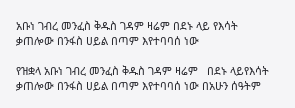አቡነ ገብረ መንፈስ ቅዱስ ገዳም ዛሬም በደኑ ላይ የእሳት ቃጠሎው በንፋስ ሀይል በጣም እየተባባሰ ነው

የዝቋላ አቡነ ገብረ መንፈስ ቅዱስ ገዳም ዛሬም   በደኑ ላይየእሳት ቃጠሎው በንፋስ ሀይል በጣም እየተባባሰ ነው በአሁን ሰዓትም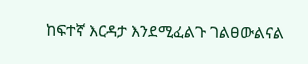ከፍተኛ እርዳታ እንደሚፈልጉ ገልፀውልናል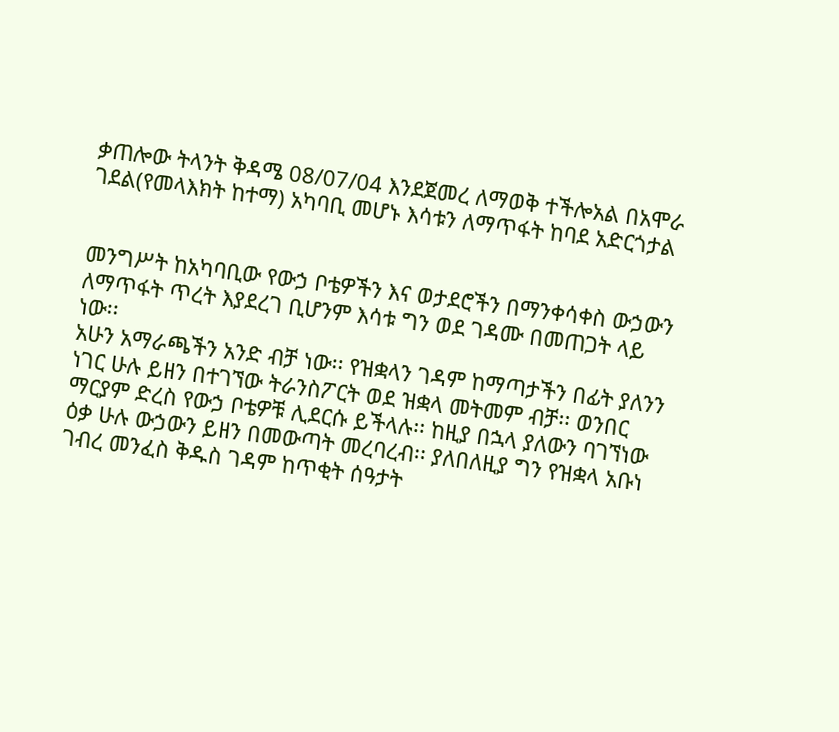ቃጠሎው ትላንት ቅዳሜ 08/07/04 እንደጀመረ ለማወቅ ተችሎአል በአሞራ ገደል(የመላእክት ከተማ) አካባቢ መሆኑ እሳቱን ለማጥፋት ከባደ አድርጎታል


መንግሥት ከአካባቢው የውኃ ቦቴዎችን እና ወታደሮችን በማንቀሳቀስ ውኃውን ለማጥፋት ጥረት እያደረገ ቢሆንም እሳቱ ግን ወደ ገዳሙ በመጠጋት ላይ ነው፡፡
አሁን አማራጫችን አንድ ብቻ ነው፡፡ የዝቋላን ገዳም ከማጣታችን በፊት ያለንን ነገር ሁሉ ይዘን በተገኘው ትራንስፖርት ወደ ዝቋላ መትመም ብቻ፡፡ ወንበር ማርያም ድረስ የውኃ ቦቴዎቹ ሊደርሱ ይችላሉ፡፡ ከዚያ በኋላ ያለውን ባገኘነው ዕቃ ሁሉ ውኃውን ይዘን በመውጣት መረባረብ፡፡ ያለበለዚያ ግን የዝቋላ አቡነ ገብረ መንፈስ ቅዱስ ገዳም ከጥቂት ሰዓታት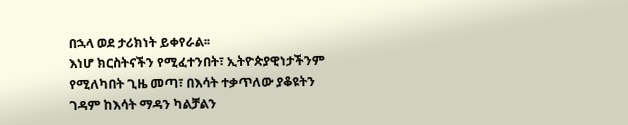በኋላ ወደ ታሪክነት ይቀየራል፡፡
እነሆ ክርስትናችን የሚፈተንበት፣ ኢትዮጵያዊነታችንም የሚለካበት ጊዜ መጣ፣ በእሳት ተቃጥለው ያቆዩትን ገዳም ከእሳት ማዳን ካልቻልን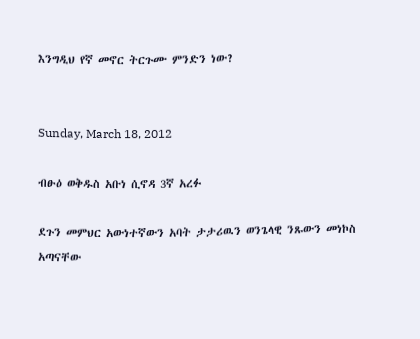እንግዲህ የኛ መኖር ትርጉሙ ምንድን ነው?


Sunday, March 18, 2012

ብፁዕ ወቅዱስ አቡነ ሲኖዳ 3ኛ አረፉ

ደጉን መምህር አውነተኛውን አባት ታታሪዉን ወንጌላዊ ንጹውን መነኮስ አጣናቸው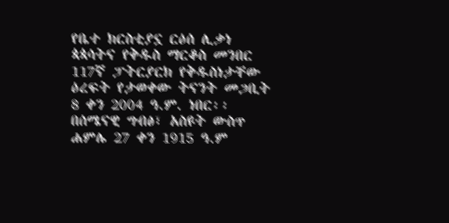የቤተ ክርስቲያኗ ርዕሰ ሊቃነ ጳጳሳትና የቅዱስ ማርቆስ መንበር 117ኛ ፓትርያርክ የቅዱስነታቸው ዕረፍት የታወቀው ትናንት መጋቢት 8 ቀን 2004 ዓ.ም. ነበር፡፡ በሰሜናዊ ግብፅ፣ አስዩት ውስጥ ሐምሌ 27 ቀን 1915 ዓ.ም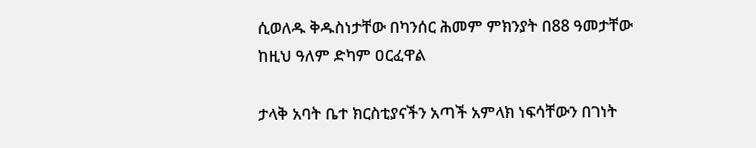ሲወለዱ ቅዱስነታቸው በካንሰር ሕመም ምክንያት በ88 ዓመታቸው ከዚህ ዓለም ድካም ዐርፈዋል

ታላቅ አባት ቤተ ክርስቲያናችን አጣች አምላክ ነፍሳቸውን በገነት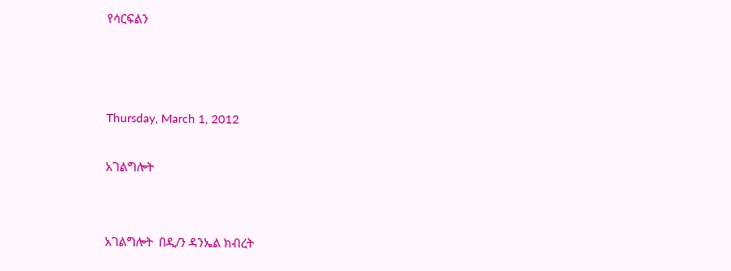የሳርፍልን



Thursday, March 1, 2012

አገልግሎት


አገልግሎት  በዲ/ን ዳንኤል ክብረት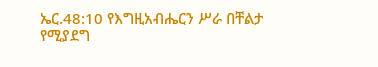ኤር.48:10 የእግዚአብሔርን ሥራ በቸልታ የሚያደግ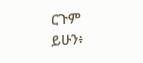ርጉም ይሁን፥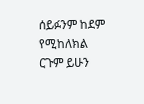ሰይፉንም ከደም የሚከለክል ርጉም ይሁን